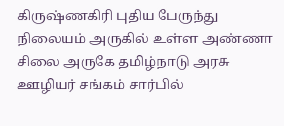கிருஷ்ணகிரி புதிய பேருந்து நிலையம் அருகில் உள்ள அண்ணா சிலை அருகே தமிழ்நாடு அரசு ஊழியர் சங்கம் சார்பில்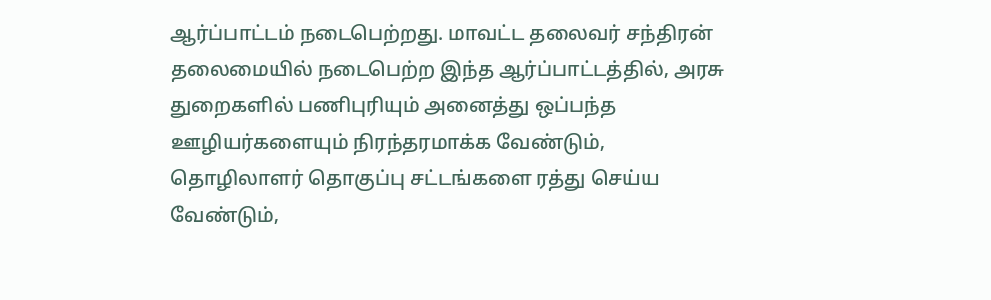ஆர்ப்பாட்டம் நடைபெற்றது. மாவட்ட தலைவர் சந்திரன் தலைமையில் நடைபெற்ற இந்த ஆர்ப்பாட்டத்தில், அரசு துறைகளில் பணிபுரியும் அனைத்து ஒப்பந்த ஊழியர்களையும் நிரந்தரமாக்க வேண்டும், தொழிலாளர் தொகுப்பு சட்டங்களை ரத்து செய்ய வேண்டும்,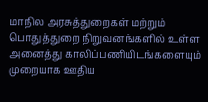மாநில அரசுத்துறைகள் மற்றும் பொதுத்துறை நிறுவனங்களில் உள்ள அனைத்து காலிப்பணியிடங்களையும் முறையாக ஊதிய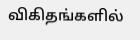விகிதங்களில்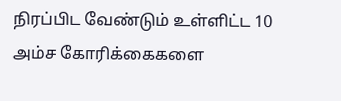நிரப்பிட வேண்டும் உள்ளிட்ட 10 அம்ச கோரிக்கைகளை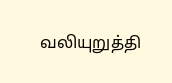வலியுறுத்தி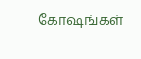கோஷங்கள்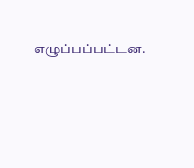எழுப்பப்பட்டன.